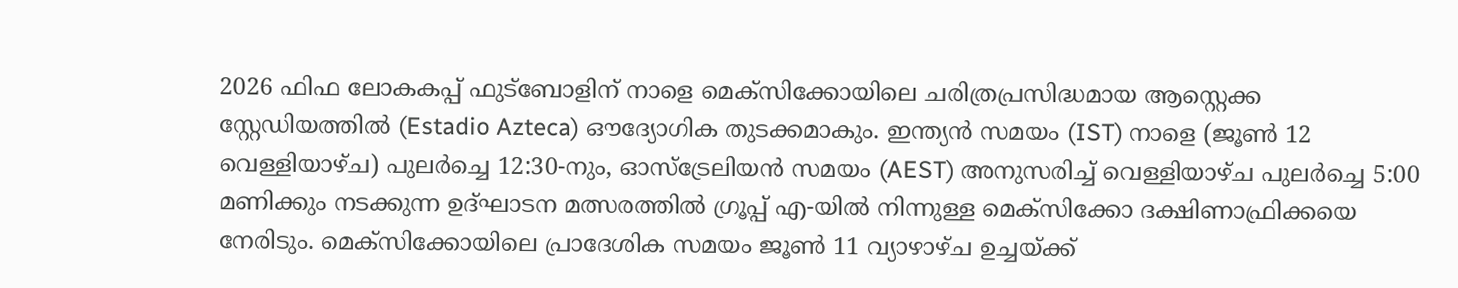2026 ഫിഫ ലോകകപ്പ് ഫുട്ബോളിന് നാളെ മെക്സിക്കോയിലെ ചരിത്രപ്രസിദ്ധമായ ആസ്റ്റെക്ക സ്റ്റേഡിയത്തിൽ (Estadio Azteca) ഔദ്യോഗിക തുടക്കമാകും. ഇന്ത്യൻ സമയം (IST) നാളെ (ജൂൺ 12 വെള്ളിയാഴ്ച) പുലർച്ചെ 12:30-നും, ഓസ്ട്രേലിയൻ സമയം (AEST) അനുസരിച്ച് വെള്ളിയാഴ്ച പുലർച്ചെ 5:00 മണിക്കും നടക്കുന്ന ഉദ്ഘാടന മത്സരത്തിൽ ഗ്രൂപ്പ് എ-യിൽ നിന്നുള്ള മെക്സിക്കോ ദക്ഷിണാഫ്രിക്കയെ നേരിടും. മെക്സിക്കോയിലെ പ്രാദേശിക സമയം ജൂൺ 11 വ്യാഴാഴ്ച ഉച്ചയ്ക്ക്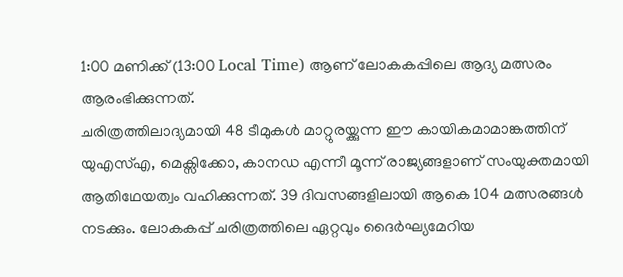1:00 മണിക്ക് (13:00 Local Time) ആണ് ലോകകപ്പിലെ ആദ്യ മത്സരം ആരംഭിക്കുന്നത്.
ചരിത്രത്തിലാദ്യമായി 48 ടീമുകൾ മാറ്റുരയ്ക്കുന്ന ഈ കായികമാമാങ്കത്തിന് യുഎസ്എ, മെക്സിക്കോ, കാനഡ എന്നീ മൂന്ന് രാജ്യങ്ങളാണ് സംയുക്തമായി ആതിഥേയത്വം വഹിക്കുന്നത്. 39 ദിവസങ്ങളിലായി ആകെ 104 മത്സരങ്ങൾ നടക്കും. ലോകകപ്പ് ചരിത്രത്തിലെ ഏറ്റവും ദൈർഘ്യമേറിയ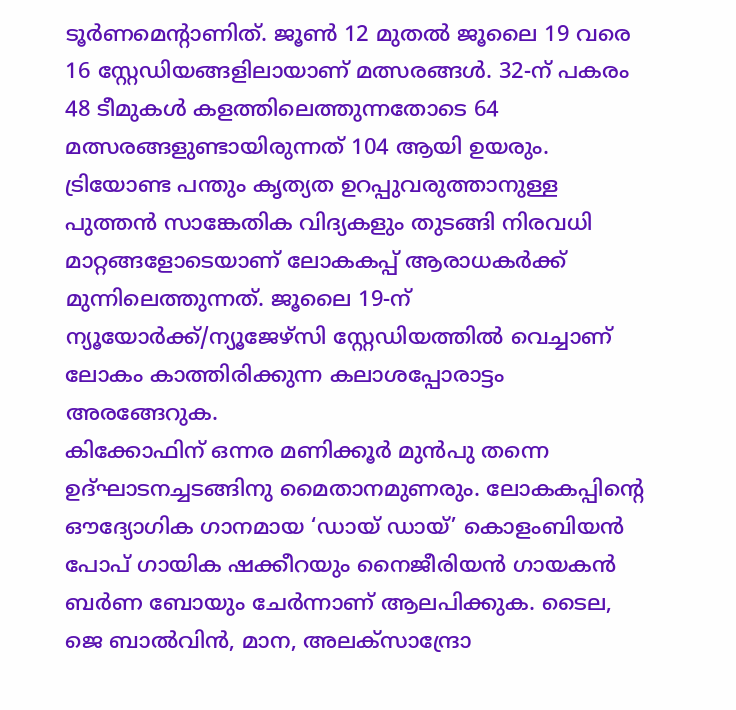ടൂർണമെന്റാണിത്. ജൂൺ 12 മുതൽ ജൂലൈ 19 വരെ 16 സ്റ്റേഡിയങ്ങളിലായാണ് മത്സരങ്ങൾ. 32-ന് പകരം 48 ടീമുകൾ കളത്തിലെത്തുന്നതോടെ 64 മത്സരങ്ങളുണ്ടായിരുന്നത് 104 ആയി ഉയരും. ട്രിയോണ്ട പന്തും കൃത്യത ഉറപ്പുവരുത്താനുള്ള പുത്തൻ സാങ്കേതിക വിദ്യകളും തുടങ്ങി നിരവധി മാറ്റങ്ങളോടെയാണ് ലോകകപ്പ് ആരാധകർക്ക് മുന്നിലെത്തുന്നത്. ജൂലൈ 19-ന് ന്യൂയോർക്ക്/ന്യൂജേഴ്സി സ്റ്റേഡിയത്തിൽ വെച്ചാണ് ലോകം കാത്തിരിക്കുന്ന കലാശപ്പോരാട്ടം അരങ്ങേറുക.
കിക്കോഫിന് ഒന്നര മണിക്കൂർ മുൻപു തന്നെ ഉദ്ഘാടനച്ചടങ്ങിനു മൈതാനമുണരും. ലോകകപ്പിൻ്റെ ഔദ്യോഗിക ഗാനമായ ‘ഡായ് ഡായ്’ കൊളംബിയൻ പോപ് ഗായിക ഷക്കീറയും നൈജീരിയൻ ഗായകൻ ബർണ ബോയും ചേർന്നാണ് ആലപിക്കുക. ടൈല, ജെ ബാൽവിൻ, മാന, അലക്സാന്ദ്രോ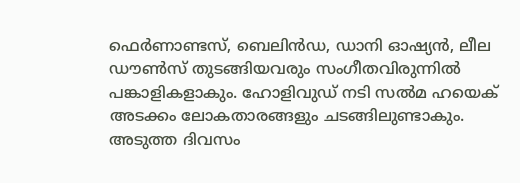ഫെർണാണ്ടസ്, ബെലിൻഡ, ഡാനി ഓഷ്യൻ, ലീല ഡൗൺസ് തുടങ്ങിയവരും സംഗീതവിരുന്നിൽ പങ്കാളികളാകും. ഹോളിവുഡ് നടി സൽമ ഹയെക് അടക്കം ലോകതാരങ്ങളും ചടങ്ങിലുണ്ടാകും.
അടുത്ത ദിവസം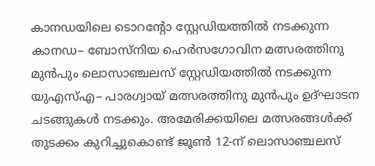കാനഡയിലെ ടൊറന്റോ സ്റ്റേഡിയത്തിൽ നടക്കുന്ന കാനഡ– ബോസ്നിയ ഹെർസഗോവിന മത്സരത്തിനു മുൻപും ലൊസാഞ്ചലസ് സ്റ്റേഡിയത്തിൽ നടക്കുന്ന യുഎസ്എ– പാരഗ്വായ് മത്സരത്തിനു മുൻപും ഉദ്ഘാടന ചടങ്ങുകൾ നടക്കും. അമേരിക്കയിലെ മത്സരങ്ങൾക്ക് തുടക്കം കുറിച്ചുകൊണ്ട് ജൂൺ 12-ന് ലൊസാഞ്ചലസ്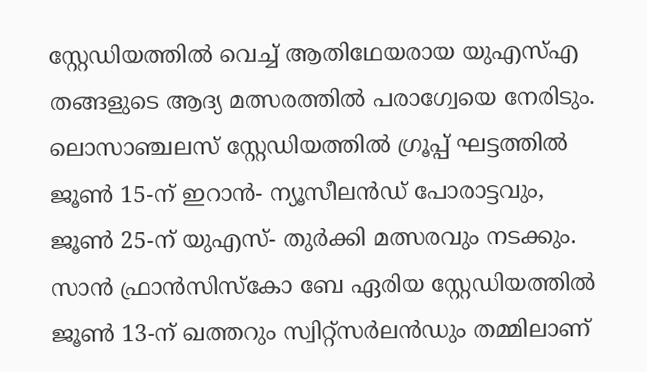സ്റ്റേഡിയത്തിൽ വെച്ച് ആതിഥേയരായ യുഎസ്എ തങ്ങളുടെ ആദ്യ മത്സരത്തിൽ പരാഗ്വേയെ നേരിടും. ലൊസാഞ്ചലസ് സ്റ്റേഡിയത്തിൽ ഗ്രൂപ്പ് ഘട്ടത്തിൽ ജൂൺ 15-ന് ഇറാൻ- ന്യൂസീലൻഡ് പോരാട്ടവും, ജൂൺ 25-ന് യുഎസ്- തുർക്കി മത്സരവും നടക്കും. സാൻ ഫ്രാൻസിസ്കോ ബേ ഏരിയ സ്റ്റേഡിയത്തിൽ ജൂൺ 13-ന് ഖത്തറും സ്വിറ്റ്സർലൻഡും തമ്മിലാണ്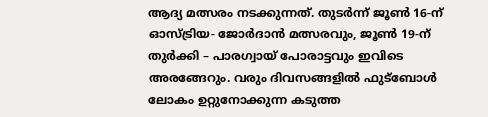ആദ്യ മത്സരം നടക്കുന്നത്. തുടർന്ന് ജൂൺ 16-ന് ഓസ്ട്രിയ- ജോർദാൻ മത്സരവും, ജൂൺ 19-ന് തുർക്കി – പാരഗ്വായ് പോരാട്ടവും ഇവിടെ അരങ്ങേറും. വരും ദിവസങ്ങളിൽ ഫുട്ബോൾ ലോകം ഉറ്റുനോക്കുന്ന കടുത്ത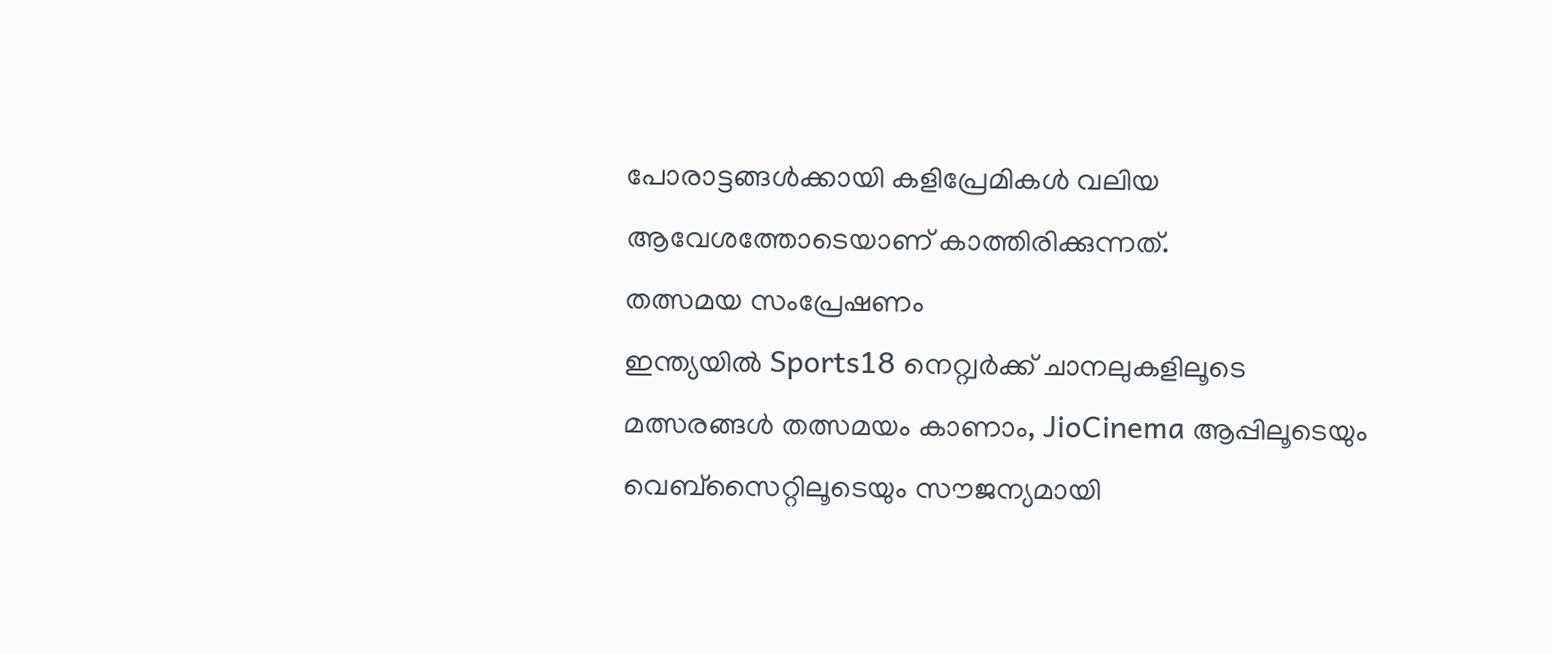പോരാട്ടങ്ങൾക്കായി കളിപ്രേമികൾ വലിയ ആവേശത്തോടെയാണ് കാത്തിരിക്കുന്നത്.
തത്സമയ സംപ്രേഷണം
ഇന്ത്യയിൽ Sports18 നെറ്റ്വർക്ക് ചാനലുകളിലൂടെ മത്സരങ്ങൾ തത്സമയം കാണാം, JioCinema ആപ്പിലൂടെയും വെബ്സൈറ്റിലൂടെയും സൗജന്യമായി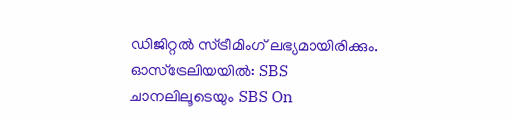ഡിജിറ്റൽ സ്ട്രീമിംഗ് ലഭ്യമായിരിക്കും.
ഓസ്ട്രേലിയയിൽ: SBS ചാനലിലൂടെയും SBS On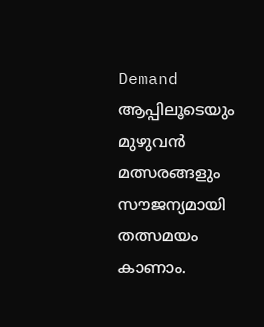Demand ആപ്പിലൂടെയും മുഴുവൻ മത്സരങ്ങളും സൗജന്യമായി തത്സമയം കാണാം.